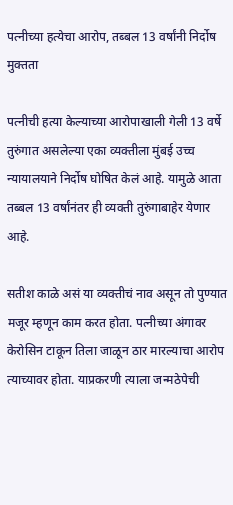पत्नीच्या हत्येचा आरोप, तब्बल 13 वर्षांनी निर्दोष मुक्तता

पत्नीची हत्या केल्याच्या आरोपाखाली गेली 13 वर्षे तुरुंगात असलेल्या एका व्यक्तीला मुंबई उच्च न्यायालयाने निर्दोष घोषित केलं आहे. यामुळे आता तब्बल 13 वर्षांनंतर ही व्यक्ती तुरुंगाबाहेर येणार आहे.

सतीश काळे असं या व्यक्तीचं नाव असून तो पुण्यात मजूर म्हणून काम करत होता. पत्नीच्या अंगावर केरोसिन टाकून तिला जाळून ठार मारल्याचा आरोप त्याच्यावर होता. याप्रकरणी त्याला जन्मठेपेची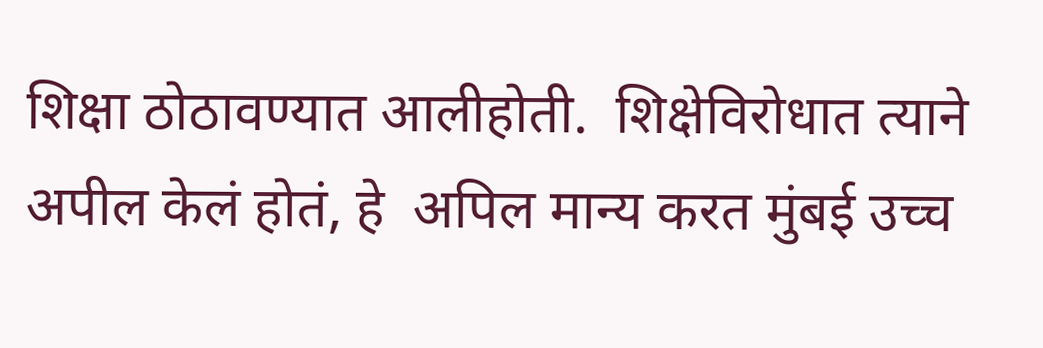शिक्षा ठोठावण्यात आलीहोती.  शिक्षेविरोधात त्याने अपील केलं होतं, हे  अपिल मान्य करत मुंबई उच्च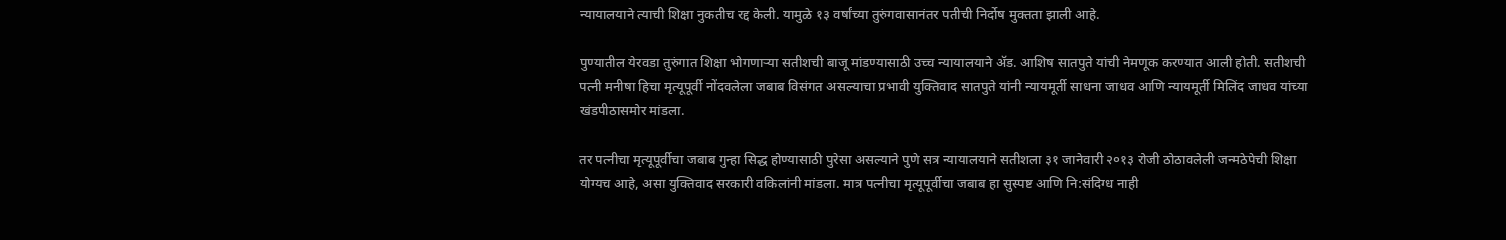न्यायालयाने त्याची शिक्षा नुकतीच रद्द केली. यामुळे १३ वर्षांच्या तुरुंगवासानंतर पतीची निर्दोष मुक्तता झाली आहे.

पुण्यातील येरवडा तुरुंगात शिक्षा भोगणाऱ्या सतीशची बाजू मांडण्यासाठी उच्च न्यायालयाने ॲड. आशिष सातपुते यांची नेमणूक करण्यात आली होती. सतीशची पत्नी मनीषा हिचा मृत्यूपूर्वी नोंदवलेला जबाब विसंगत असल्याचा प्रभावी युक्तिवाद सातपुते यांनी न्यायमूर्ती साधना जाधव आणि न्यायमूर्ती मिलिंद जाधव यांच्या खंडपीठासमोर मांडला.

तर पत्नीचा मृत्यूपूर्वीचा जबाब गुन्हा सिद्ध होण्यासाठी पुरेसा असल्याने पुणे सत्र न्यायालयाने सतीशला ३१ जानेवारी २०१३ रोजी ठोठावलेली जन्मठेपेची शिक्षा योग्यच आहे, असा युक्तिवाद सरकारी वकिलांनी मांडला. मात्र पत्नीचा मृत्यूपूर्वीचा जबाब हा सुस्पष्ट आणि नि:संदिग्ध नाही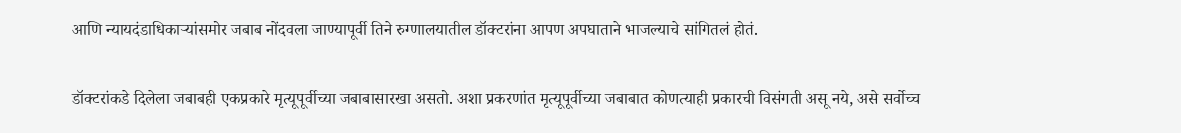आणि न्यायदंडाधिकाऱ्यांसमोर जबाब नोंदवला जाण्यापूर्वी तिने रुग्णालयातील डॉक्टरांना आपण अपघाताने भाजल्याचे सांगितलं होतं.

डॉक्टरांकडे दिलेला जबाबही एकप्रकारे मृत्यूपूर्वीच्या जबाबासारखा असतो. अशा प्रकरणांत मृत्यूपूर्वीच्या जबाबात कोणत्याही प्रकारची विसंगती असू नये, असे सर्वोच्च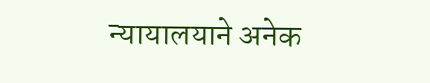न्यायालयाने अनेक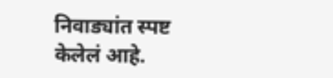निवाड्यांत स्पष्ट केलेलं आहे.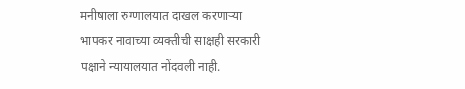मनीषाला रुग्णालयात दाखल करणाऱ्या भापकर नावाच्या व्यक्तीची साक्षही सरकारी पक्षाने न्यायालयात नोंदवली नाही.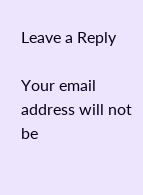Leave a Reply

Your email address will not be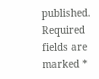published. Required fields are marked *